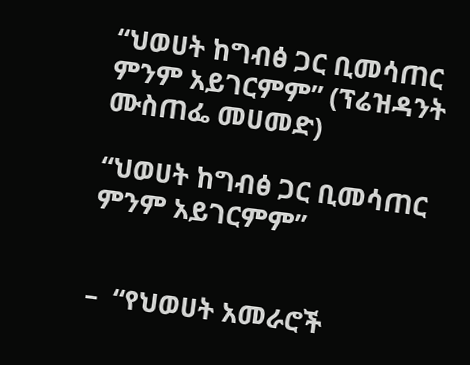“ህወሀት ከግብፅ ጋር ቢመሳጠር ምንም አይገርምም” (ፕሬዝዳንት ሙስጠፌ መሀመድ)

“ህወሀት ከግብፅ ጋር ቢመሳጠር ምንም አይገርምም”


–  “የህወሀት አመራሮች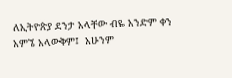ለኢትዮጵያ ደንታ አላቸው ብዬ አንድም ቀን  አምኜ አላውቅም፤  አሁንም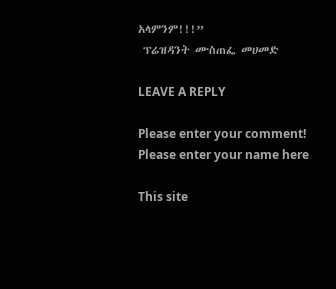አላምንም!!!”
 ፕሬዝዳንት ሙስጠፌ መሀመድ

LEAVE A REPLY

Please enter your comment!
Please enter your name here

This site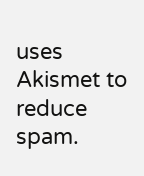uses Akismet to reduce spam.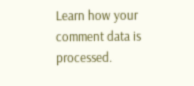Learn how your comment data is processed.